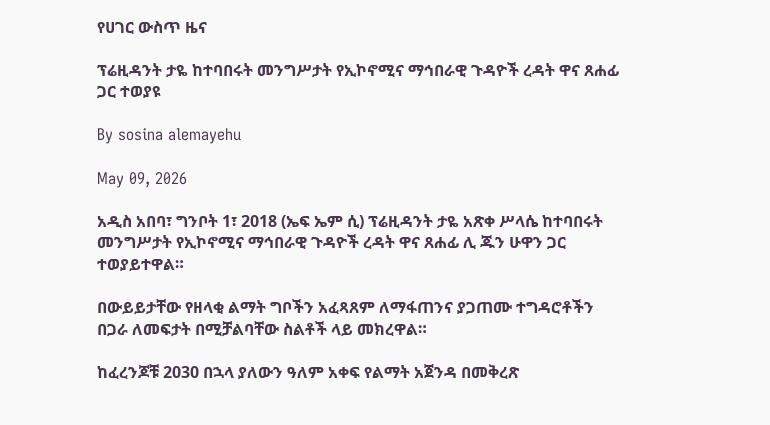የሀገር ውስጥ ዜና

ፕሬዚዳንት ታዬ ከተባበሩት መንግሥታት የኢኮኖሚና ማኅበራዊ ጉዳዮች ረዳት ዋና ጸሐፊ ጋር ተወያዩ

By sosina alemayehu

May 09, 2026

አዲስ አበባ፣ ግንቦት 1፣ 2018 (ኤፍ ኤም ሲ) ፕሬዚዳንት ታዬ አጽቀ ሥላሴ ከተባበሩት መንግሥታት የኢኮኖሚና ማኅበራዊ ጉዳዮች ረዳት ዋና ጸሐፊ ሊ ጁን ሁዋን ጋር ተወያይተዋል።

በውይይታቸው የዘላቂ ልማት ግቦችን አፈጻጸም ለማፋጠንና ያጋጠሙ ተግዳሮቶችን በጋራ ለመፍታት በሚቻልባቸው ስልቶች ላይ መክረዋል።

ከፈረንጆቹ 2030 በኋላ ያለውን ዓለም አቀፍ የልማት አጀንዳ በመቅረጽ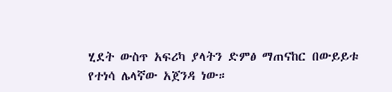ሂደት ውስጥ አፍሪካ ያላትን ድምፅ ማጠናከር በውይይቱ የተነሳ ሌላኛው አጀንዳ ነው።